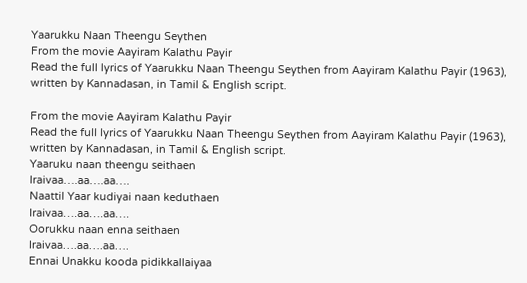Yaarukku Naan Theengu Seythen
From the movie Aayiram Kalathu Payir
Read the full lyrics of Yaarukku Naan Theengu Seythen from Aayiram Kalathu Payir (1963), written by Kannadasan, in Tamil & English script.

From the movie Aayiram Kalathu Payir
Read the full lyrics of Yaarukku Naan Theengu Seythen from Aayiram Kalathu Payir (1963), written by Kannadasan, in Tamil & English script.
Yaaruku naan theengu seithaen
Iraivaa….aa….aa….
Naattil Yaar kudiyai naan keduthaen
Iraivaa….aa….aa….
Oorukku naan enna seithaen
Iraivaa….aa….aa….
Ennai Unakku kooda pidikkallaiyaa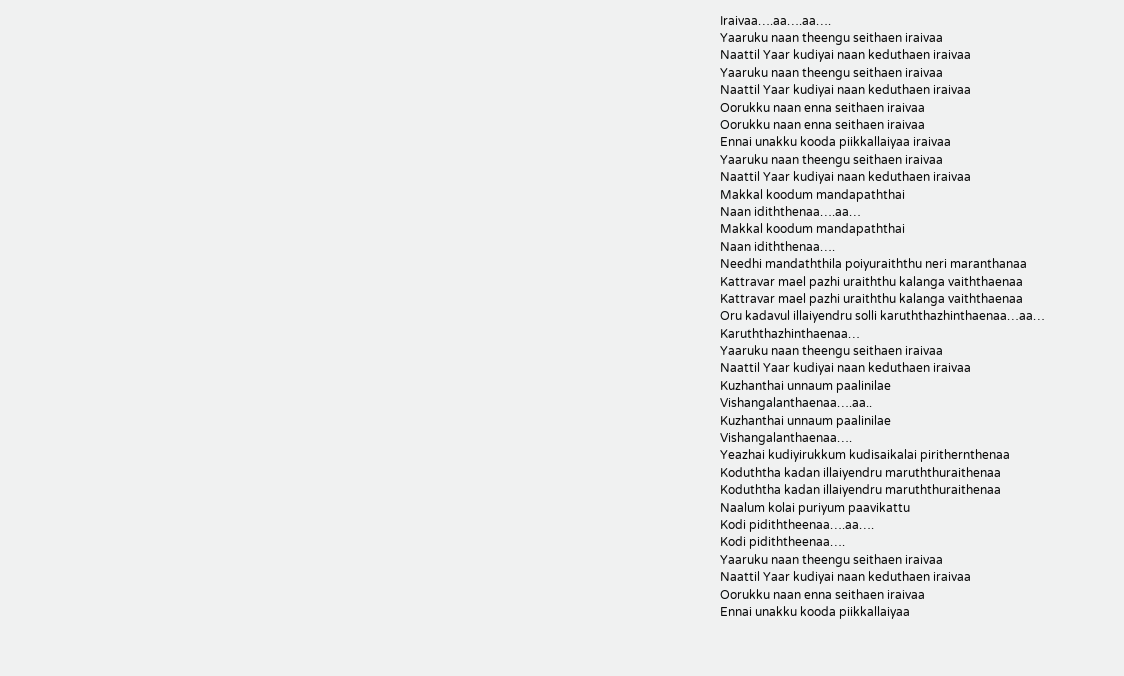Iraivaa….aa….aa….
Yaaruku naan theengu seithaen iraivaa
Naattil Yaar kudiyai naan keduthaen iraivaa
Yaaruku naan theengu seithaen iraivaa
Naattil Yaar kudiyai naan keduthaen iraivaa
Oorukku naan enna seithaen iraivaa
Oorukku naan enna seithaen iraivaa
Ennai unakku kooda piikkallaiyaa iraivaa
Yaaruku naan theengu seithaen iraivaa
Naattil Yaar kudiyai naan keduthaen iraivaa
Makkal koodum mandapaththai
Naan idiththenaa….aa…
Makkal koodum mandapaththai
Naan idiththenaa….
Needhi mandaththila poiyuraiththu neri maranthanaa
Kattravar mael pazhi uraiththu kalanga vaiththaenaa
Kattravar mael pazhi uraiththu kalanga vaiththaenaa
Oru kadavul illaiyendru solli karuththazhinthaenaa…aa…
Karuththazhinthaenaa…
Yaaruku naan theengu seithaen iraivaa
Naattil Yaar kudiyai naan keduthaen iraivaa
Kuzhanthai unnaum paalinilae
Vishangalanthaenaa….aa..
Kuzhanthai unnaum paalinilae
Vishangalanthaenaa….
Yeazhai kudiyirukkum kudisaikalai pirithernthenaa
Koduththa kadan illaiyendru maruththuraithenaa
Koduththa kadan illaiyendru maruththuraithenaa
Naalum kolai puriyum paavikattu
Kodi pidiththeenaa….aa….
Kodi pidiththeenaa….
Yaaruku naan theengu seithaen iraivaa
Naattil Yaar kudiyai naan keduthaen iraivaa
Oorukku naan enna seithaen iraivaa
Ennai unakku kooda piikkallaiyaa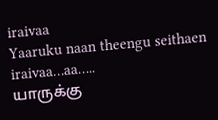iraivaa
Yaaruku naan theengu seithaen iraivaa…aa…..
யாருக்கு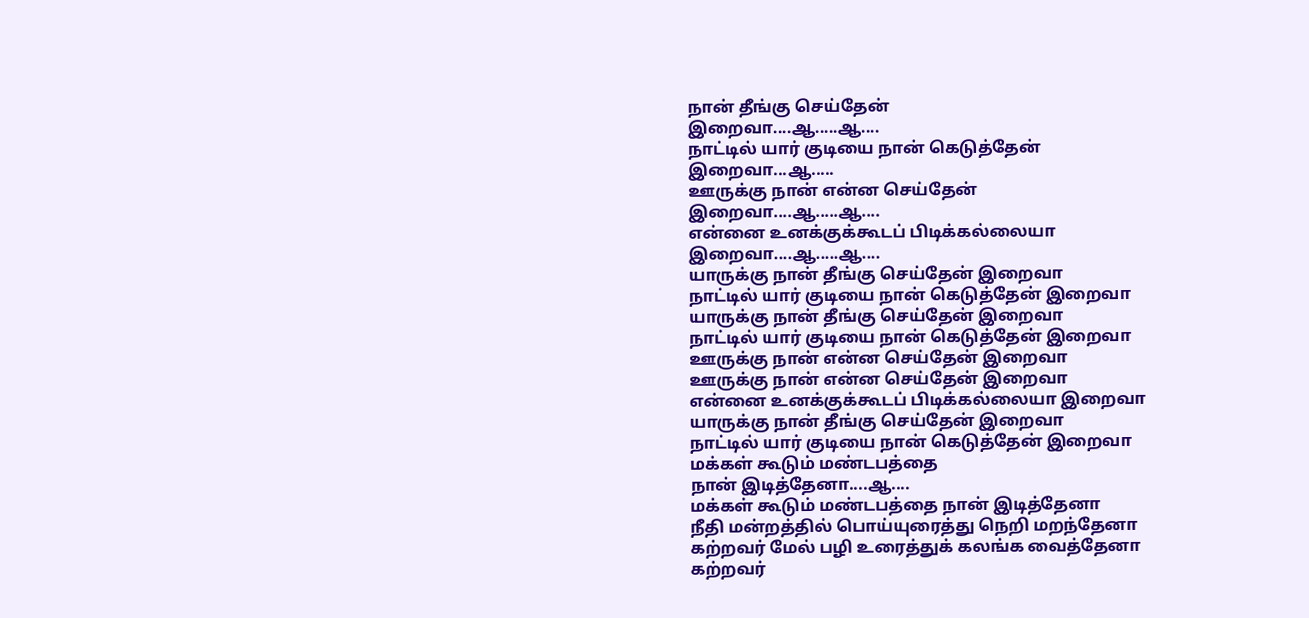நான் தீங்கு செய்தேன்
இறைவா....ஆ.....ஆ....
நாட்டில் யார் குடியை நான் கெடுத்தேன்
இறைவா...ஆ.....
ஊருக்கு நான் என்ன செய்தேன்
இறைவா....ஆ.....ஆ....
என்னை உனக்குக்கூடப் பிடிக்கல்லையா
இறைவா....ஆ.....ஆ....
யாருக்கு நான் தீங்கு செய்தேன் இறைவா
நாட்டில் யார் குடியை நான் கெடுத்தேன் இறைவா
யாருக்கு நான் தீங்கு செய்தேன் இறைவா
நாட்டில் யார் குடியை நான் கெடுத்தேன் இறைவா
ஊருக்கு நான் என்ன செய்தேன் இறைவா
ஊருக்கு நான் என்ன செய்தேன் இறைவா
என்னை உனக்குக்கூடப் பிடிக்கல்லையா இறைவா
யாருக்கு நான் தீங்கு செய்தேன் இறைவா
நாட்டில் யார் குடியை நான் கெடுத்தேன் இறைவா
மக்கள் கூடும் மண்டபத்தை
நான் இடித்தேனா....ஆ....
மக்கள் கூடும் மண்டபத்தை நான் இடித்தேனா
நீதி மன்றத்தில் பொய்யுரைத்து நெறி மறந்தேனா
கற்றவர் மேல் பழி உரைத்துக் கலங்க வைத்தேனா
கற்றவர்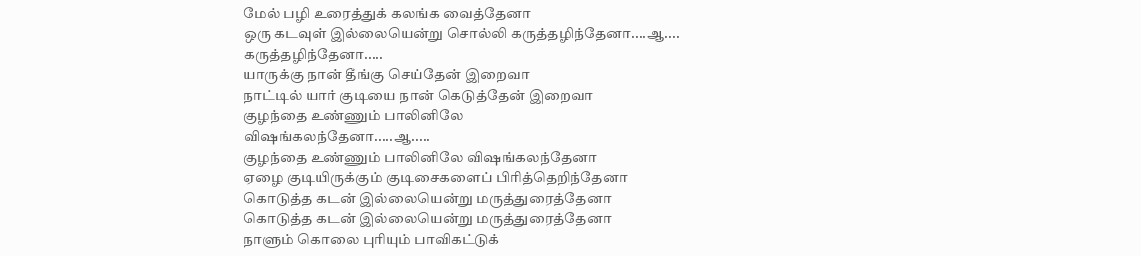மேல் பழி உரைத்துக் கலங்க வைத்தேனா
ஒரு கடவுள் இல்லையென்று சொல்லி கருத்தழிந்தேனா....ஆ....
கருத்தழிந்தேனா.....
யாருக்கு நான் தீங்கு செய்தேன் இறைவா
நாட்டில் யார் குடியை நான் கெடுத்தேன் இறைவா
குழந்தை உண்ணும் பாலினிலே
விஷங்கலந்தேனா.....ஆ.....
குழந்தை உண்ணும் பாலினிலே விஷங்கலந்தேனா
ஏழை குடியிருக்கும் குடிசைகளைப் பிரித்தெறிந்தேனா
கொடுத்த கடன் இல்லையென்று மருத்துரைத்தேனா
கொடுத்த கடன் இல்லையென்று மருத்துரைத்தேனா
நாளும் கொலை புரியும் பாவிகட்டுக்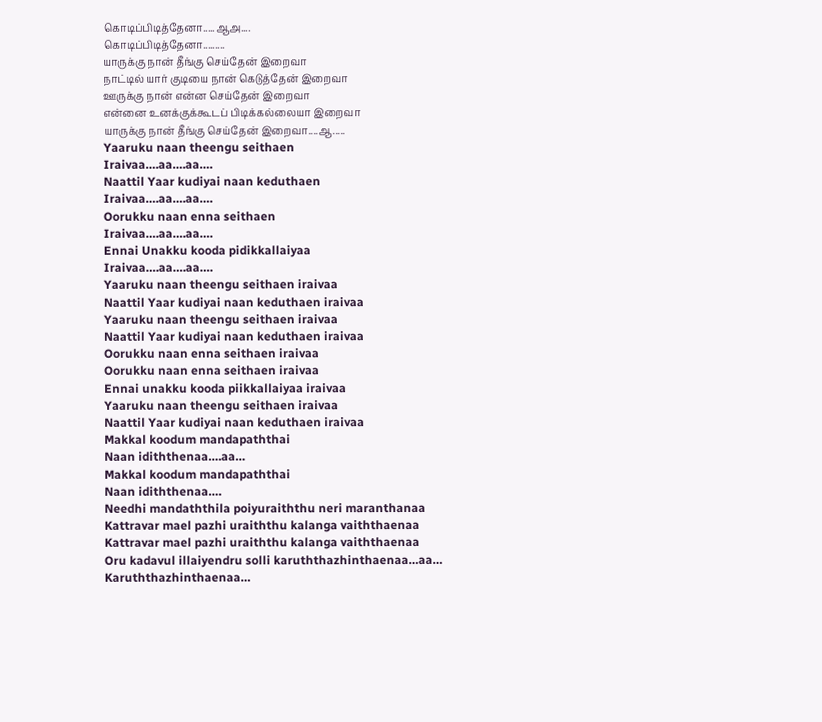கொடிப்பிடித்தேனா.....ஆஅ....
கொடிப்பிடித்தேனா.........
யாருக்கு நான் தீங்கு செய்தேன் இறைவா
நாட்டில் யார் குடியை நான் கெடுத்தேன் இறைவா
ஊருக்கு நான் என்ன செய்தேன் இறைவா
என்னை உனக்குக்கூடப் பிடிக்கல்லையா இறைவா
யாருக்கு நான் தீங்கு செய்தேன் இறைவா....ஆ.....
Yaaruku naan theengu seithaen
Iraivaa….aa….aa….
Naattil Yaar kudiyai naan keduthaen
Iraivaa….aa….aa….
Oorukku naan enna seithaen
Iraivaa….aa….aa….
Ennai Unakku kooda pidikkallaiyaa
Iraivaa….aa….aa….
Yaaruku naan theengu seithaen iraivaa
Naattil Yaar kudiyai naan keduthaen iraivaa
Yaaruku naan theengu seithaen iraivaa
Naattil Yaar kudiyai naan keduthaen iraivaa
Oorukku naan enna seithaen iraivaa
Oorukku naan enna seithaen iraivaa
Ennai unakku kooda piikkallaiyaa iraivaa
Yaaruku naan theengu seithaen iraivaa
Naattil Yaar kudiyai naan keduthaen iraivaa
Makkal koodum mandapaththai
Naan idiththenaa….aa…
Makkal koodum mandapaththai
Naan idiththenaa….
Needhi mandaththila poiyuraiththu neri maranthanaa
Kattravar mael pazhi uraiththu kalanga vaiththaenaa
Kattravar mael pazhi uraiththu kalanga vaiththaenaa
Oru kadavul illaiyendru solli karuththazhinthaenaa…aa…
Karuththazhinthaenaa…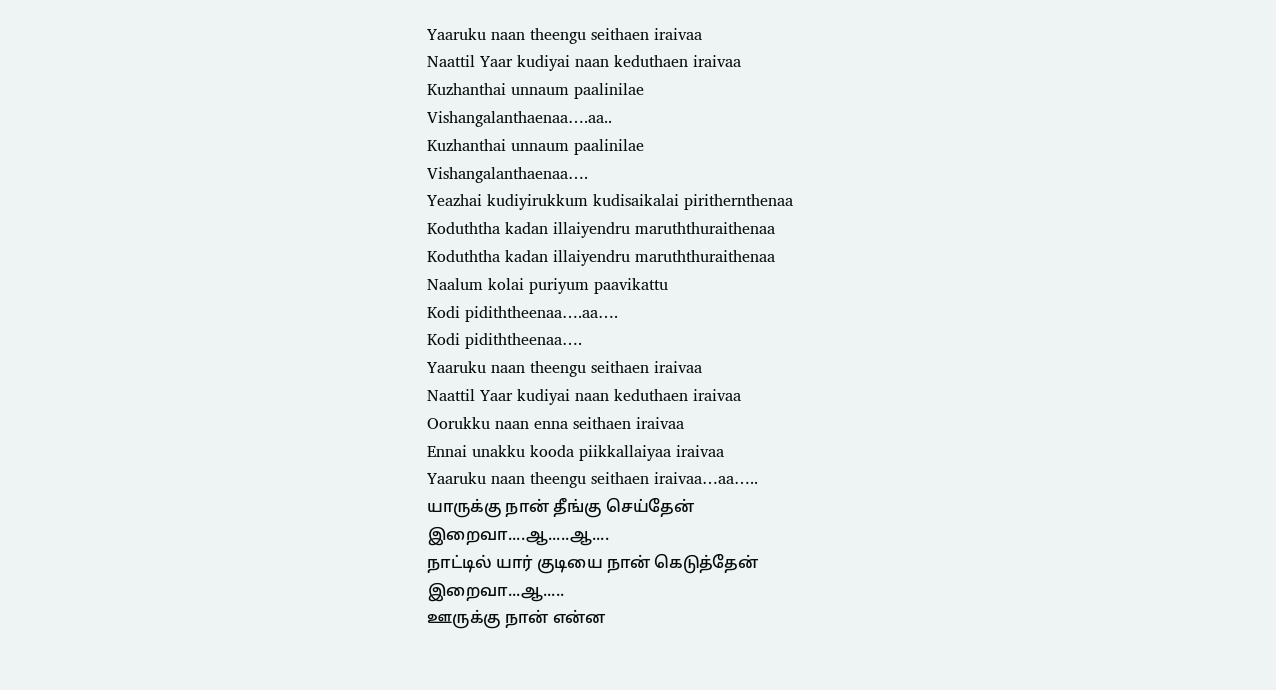Yaaruku naan theengu seithaen iraivaa
Naattil Yaar kudiyai naan keduthaen iraivaa
Kuzhanthai unnaum paalinilae
Vishangalanthaenaa….aa..
Kuzhanthai unnaum paalinilae
Vishangalanthaenaa….
Yeazhai kudiyirukkum kudisaikalai pirithernthenaa
Koduththa kadan illaiyendru maruththuraithenaa
Koduththa kadan illaiyendru maruththuraithenaa
Naalum kolai puriyum paavikattu
Kodi pidiththeenaa….aa….
Kodi pidiththeenaa….
Yaaruku naan theengu seithaen iraivaa
Naattil Yaar kudiyai naan keduthaen iraivaa
Oorukku naan enna seithaen iraivaa
Ennai unakku kooda piikkallaiyaa iraivaa
Yaaruku naan theengu seithaen iraivaa…aa…..
யாருக்கு நான் தீங்கு செய்தேன்
இறைவா....ஆ.....ஆ....
நாட்டில் யார் குடியை நான் கெடுத்தேன்
இறைவா...ஆ.....
ஊருக்கு நான் என்ன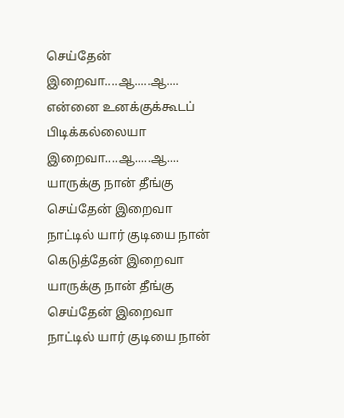செய்தேன்
இறைவா....ஆ.....ஆ....
என்னை உனக்குக்கூடப் பிடிக்கல்லையா
இறைவா....ஆ.....ஆ....
யாருக்கு நான் தீங்கு செய்தேன் இறைவா
நாட்டில் யார் குடியை நான் கெடுத்தேன் இறைவா
யாருக்கு நான் தீங்கு செய்தேன் இறைவா
நாட்டில் யார் குடியை நான்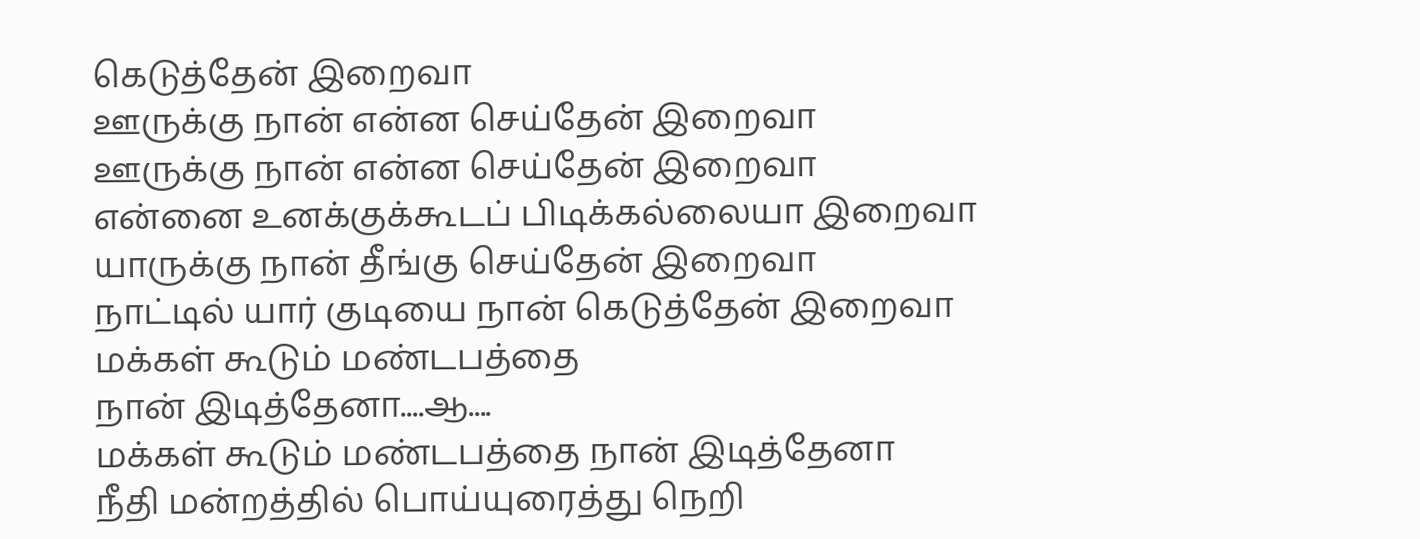கெடுத்தேன் இறைவா
ஊருக்கு நான் என்ன செய்தேன் இறைவா
ஊருக்கு நான் என்ன செய்தேன் இறைவா
என்னை உனக்குக்கூடப் பிடிக்கல்லையா இறைவா
யாருக்கு நான் தீங்கு செய்தேன் இறைவா
நாட்டில் யார் குடியை நான் கெடுத்தேன் இறைவா
மக்கள் கூடும் மண்டபத்தை
நான் இடித்தேனா....ஆ....
மக்கள் கூடும் மண்டபத்தை நான் இடித்தேனா
நீதி மன்றத்தில் பொய்யுரைத்து நெறி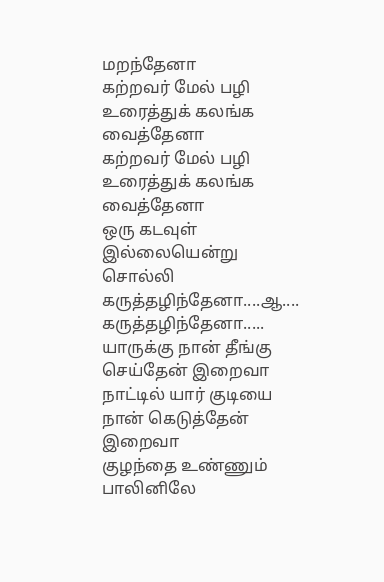மறந்தேனா
கற்றவர் மேல் பழி உரைத்துக் கலங்க வைத்தேனா
கற்றவர் மேல் பழி உரைத்துக் கலங்க வைத்தேனா
ஒரு கடவுள் இல்லையென்று சொல்லி கருத்தழிந்தேனா....ஆ....
கருத்தழிந்தேனா.....
யாருக்கு நான் தீங்கு செய்தேன் இறைவா
நாட்டில் யார் குடியை நான் கெடுத்தேன் இறைவா
குழந்தை உண்ணும் பாலினிலே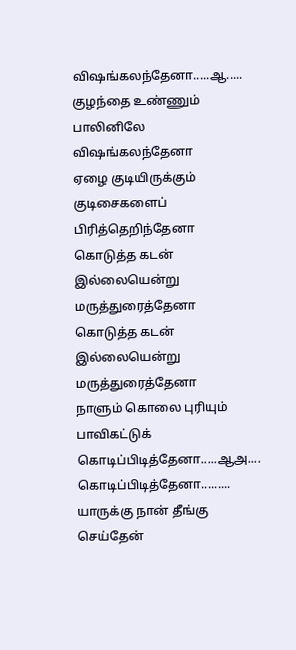விஷங்கலந்தேனா.....ஆ.....
குழந்தை உண்ணும் பாலினிலே விஷங்கலந்தேனா
ஏழை குடியிருக்கும் குடிசைகளைப் பிரித்தெறிந்தேனா
கொடுத்த கடன் இல்லையென்று மருத்துரைத்தேனா
கொடுத்த கடன் இல்லையென்று மருத்துரைத்தேனா
நாளும் கொலை புரியும் பாவிகட்டுக் கொடிப்பிடித்தேனா.....ஆஅ....
கொடிப்பிடித்தேனா.........
யாருக்கு நான் தீங்கு செய்தேன்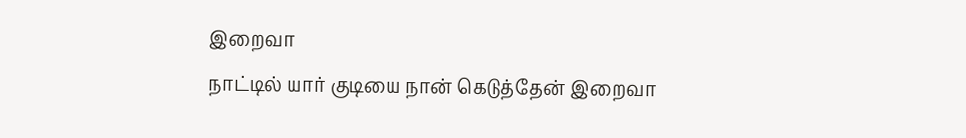இறைவா
நாட்டில் யார் குடியை நான் கெடுத்தேன் இறைவா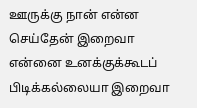ஊருக்கு நான் என்ன செய்தேன் இறைவா
என்னை உனக்குக்கூடப் பிடிக்கல்லையா இறைவா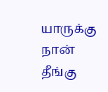யாருக்கு நான் தீங்கு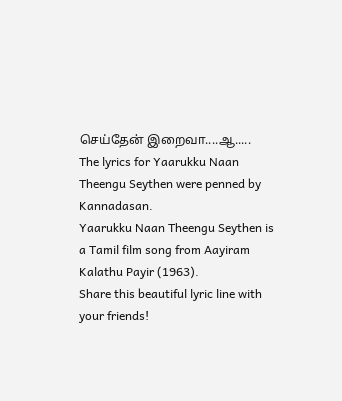செய்தேன் இறைவா....ஆ.....
The lyrics for Yaarukku Naan Theengu Seythen were penned by Kannadasan.
Yaarukku Naan Theengu Seythen is a Tamil film song from Aayiram Kalathu Payir (1963).
Share this beautiful lyric line with your friends!